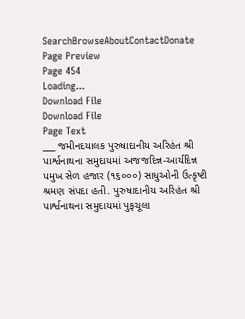SearchBrowseAboutContactDonate
Page Preview
Page 454
Loading...
Download File
Download File
Page Text
___ જમીનદયાલક પુરુષાદાનીય અરિહંત શ્રી પાર્શ્વનાથના સમુદાયમાં અજજદિન્ન-આર્યદિન્ન પમુખ સેળ હજાર (૧૬૦૦૦) સાધુઓની ઉત્કૃષ્ટી શ્રમણ સંપદા હતી. પુરુષાદાનીય અરિહંત શ્રી પાર્શ્વનાથના સમુદાયમાં પુફચૂલા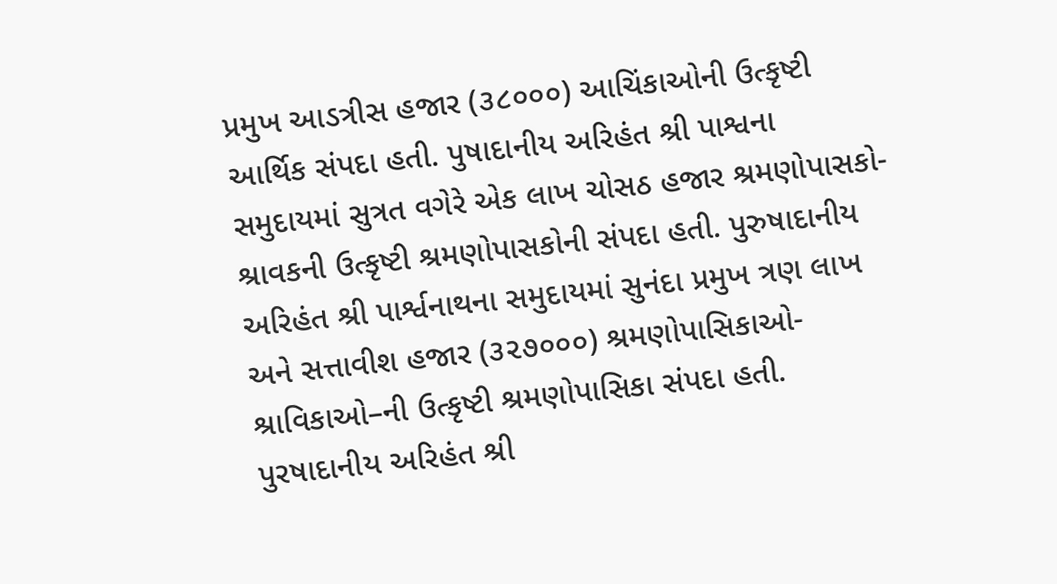પ્રમુખ આડત્રીસ હજાર (૩૮૦૦૦) આચિંકાઓની ઉત્કૃષ્ટી આર્થિક સંપદા હતી. પુષાદાનીય અરિહંત શ્રી પાશ્વના સમુદાયમાં સુત્રત વગેરે એક લાખ ચોસઠ હજાર શ્રમણોપાસકો-શ્રાવકની ઉત્કૃષ્ટી શ્રમણોપાસકોની સંપદા હતી. પુરુષાદાનીય અરિહંત શ્રી પાર્શ્વનાથના સમુદાયમાં સુનંદા પ્રમુખ ત્રણ લાખ અને સત્તાવીશ હજાર (૩૨૭૦૦૦) શ્રમણોપાસિકાઓ-શ્રાવિકાઓ–ની ઉત્કૃષ્ટી શ્રમણોપાસિકા સંપદા હતી. પુરષાદાનીય અરિહંત શ્રી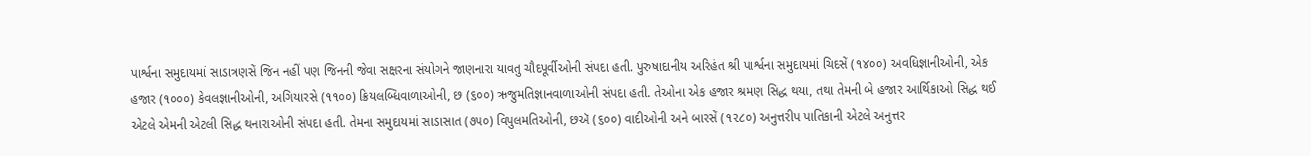પાર્શ્વના સમુદાયમાં સાડાત્રણસેં જિન નહીં પણ જિનની જેવા સક્ષરના સંયોગને જાણનારા યાવતુ ચૌદપૂર્વીઓની સંપદા હતી. પુરુષાદાનીય અરિહંત શ્રી પાર્શ્વના સમુદાયમાં ચિદસેં (૧૪૦૦) અવધિજ્ઞાનીઓની, એક હજાર (૧૦૦૦) કેવલજ્ઞાનીઓની, અગિયારસે (૧૧૦૦) ક્રિયલબ્ધિવાળાઓની, છ (૬૦૦) ઋજુમતિજ્ઞાનવાળાઓની સંપદા હતી. તેઓના એક હજાર શ્રમણ સિદ્ધ થયા, તથા તેમની બે હજાર આર્થિકાઓ સિદ્ધ થઈ એટલે એમની એટલી સિદ્ધ થનારાઓની સંપદા હતી. તેમના સમુદાયમાં સાડાસાત (૭૫૦) વિપુલમતિઓની, છઍ (૬૦૦) વાદીઓની અને બારસેં (૧૨૮૦) અનુત્તરીપ પાતિકાની એટલે અનુત્તર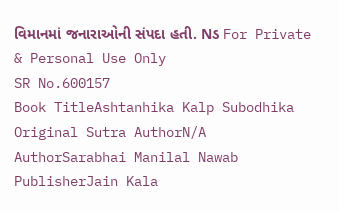વિમાનમાં જનારાઓની સંપદા હતી. Nડ For Private & Personal Use Only
SR No.600157
Book TitleAshtanhika Kalp Subodhika
Original Sutra AuthorN/A
AuthorSarabhai Manilal Nawab
PublisherJain Kala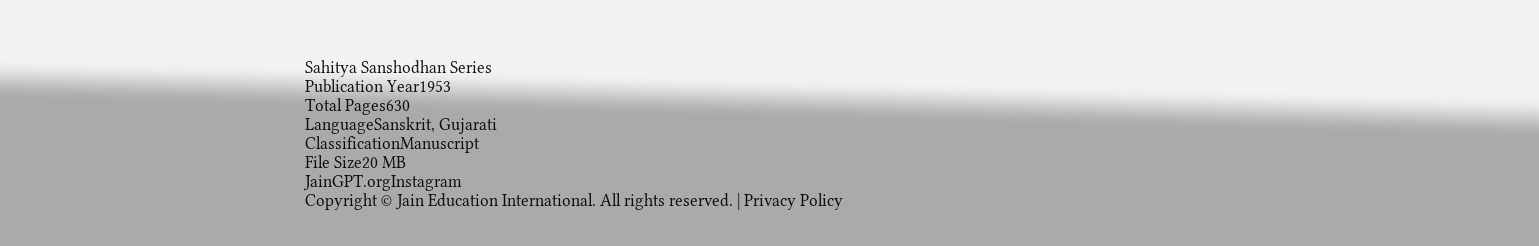Sahitya Sanshodhan Series
Publication Year1953
Total Pages630
LanguageSanskrit, Gujarati
ClassificationManuscript
File Size20 MB
JainGPT.orgInstagram
Copyright © Jain Education International. All rights reserved. | Privacy Policy